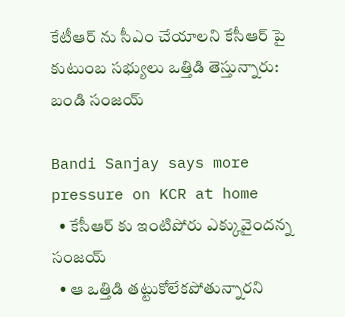కేటీఆర్ ను సీఎం చేయాలని కేసీఆర్ పై కుటుంబ సభ్యులు ఒత్తిడి తెస్తున్నారు: బండి సంజయ్

Bandi Sanjay says more pressure on KCR at home
  • కేసీఆర్ కు ఇంటిపోరు ఎక్కువైందన్న సంజయ్
  • ఆ ఒత్తిడి తట్టుకోలేకపోతున్నారని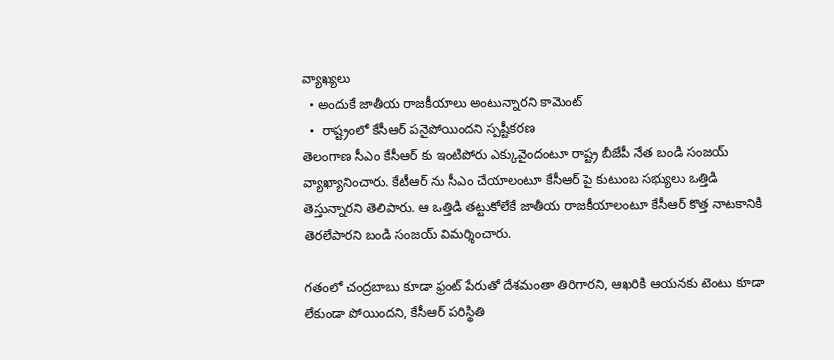వ్యాఖ్యలు
  • అందుకే జాతీయ రాజకీయాలు అంటున్నారని కామెంట్
  •  రాష్ట్రంలో కేసీఆర్ పనైపోయిందని స్పష్టీకరణ
తెలంగాణ సీఎం కేసీఆర్ కు ఇంటిపోరు ఎక్కువైందంటూ రాష్ట్ర బీజేపీ నేత బండి సంజయ్ వ్యాఖ్యానించారు. కేటీఆర్ ను సీఎం చేయాలంటూ కేసీఆర్ పై కుటుంబ సభ్యులు ఒత్తిడి తెస్తున్నారని తెలిపారు. ఆ ఒత్తిడి తట్టుకోలేకే జాతీయ రాజకీయాలంటూ కేసీఆర్ కొత్త నాటకానికి తెరలేపారని బండి సంజయ్ విమర్శించారు.

గతంలో చంద్రబాబు కూడా ఫ్రంట్ పేరుతో దేశమంతా తిరిగారని, ఆఖరికి ఆయనకు టెంటు కూడా లేకుండా పోయిందని, కేసీఆర్ పరిస్థితి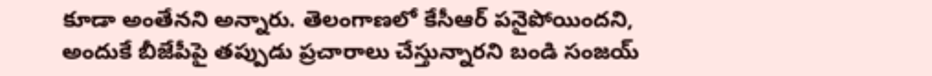కూడా అంతేనని అన్నారు. తెలంగాణలో కేసీఆర్ పనైపోయిందని, అందుకే బీజేపీపై తప్పుడు ప్రచారాలు చేస్తున్నారని బండి సంజయ్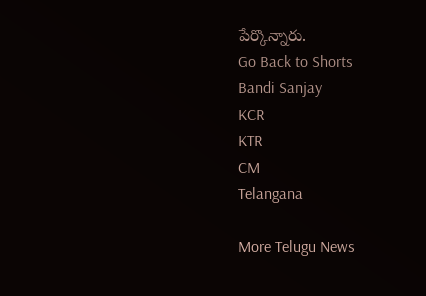పేర్కొన్నారు.
Go Back to Shorts
Bandi Sanjay
KCR
KTR
CM
Telangana

More Telugu News